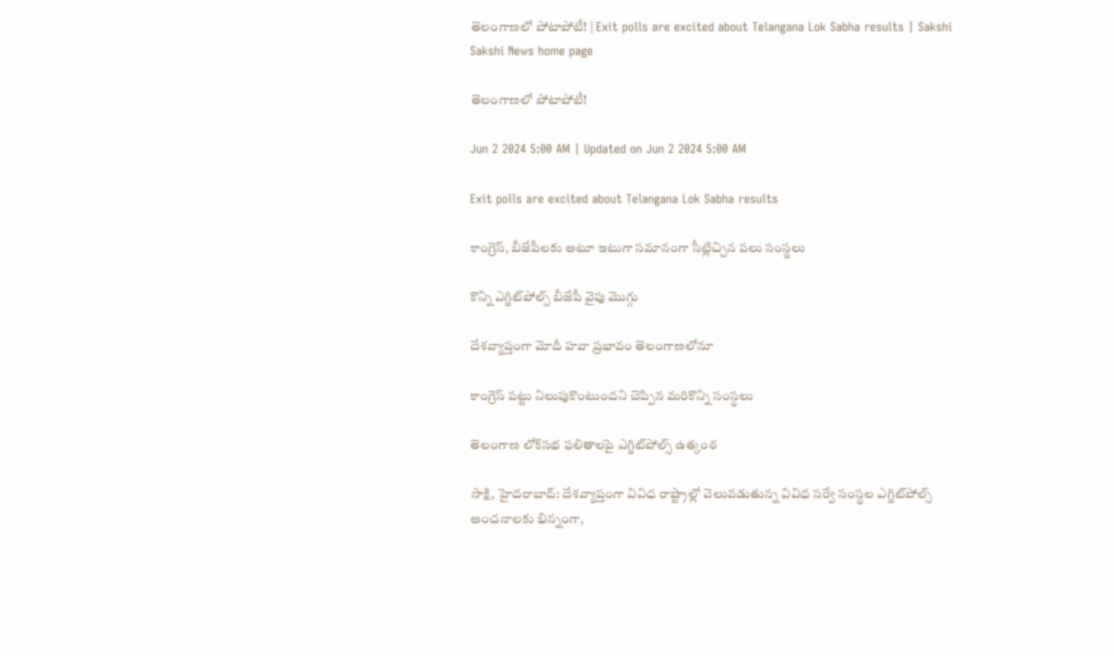తెలంగాణలో పోటాపోటీ! | Exit polls are excited about Telangana Lok Sabha results | Sakshi
Sakshi News home page

తెలంగాణలో పోటాపోటీ!

Jun 2 2024 5:00 AM | Updated on Jun 2 2024 5:00 AM

Exit polls are excited about Telangana Lok Sabha results

కాంగ్రెస్, బీజేపీలకు అటూ ఇటుగా సమానంగా సీట్లిచ్చిన పలు సంస్థలు

కొన్ని ఎగ్జిట్‌పోల్స్‌ బీజేపీ వైపు మొగ్గు

దేశవ్యాప్తంగా మోదీ హవా ప్రభావం తెలంగాణలోనూ

కాంగ్రెస్‌ పట్టు నిలుపుకొంటుందని చెప్పిన మరికొన్ని సంస్థలు

తెలంగాణ లోక్‌సభ ఫలితాలపై ఎగ్జిట్‌పోల్స్‌ ఉత్కంఠ

సాక్షి, హైదరాబాద్‌: దేశవ్యాప్తంగా వివిధ రాష్ట్రాల్లో వెలువడుతున్న వివిధ సర్వే సంస్థల ఎగ్జిట్‌పోల్స్‌ అంచనాలకు భిన్నంగా,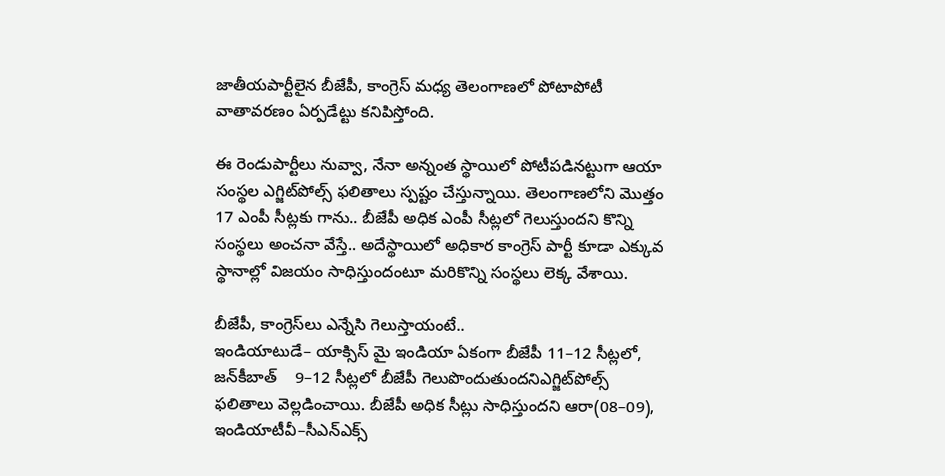జాతీయపార్టీలైన బీజేపీ, కాంగ్రెస్‌ మధ్య తెలంగాణలో పోటాపోటీ వాతావరణం ఏర్పడేట్టు కనిపిస్తోంది.

ఈ రెండుపార్టీలు నువ్వా, నేనా అన్నంత స్థాయిలో పోటీపడినట్టుగా ఆయా సంస్థల ఎగ్జిట్‌పోల్స్‌ ఫలితాలు స్పష్టం చేస్తున్నాయి. తెలంగాణలోని మొత్తం 17 ఎంపీ సీట్లకు గాను.. బీజేపీ అధిక ఎంపీ సీట్లలో గెలుస్తుందని కొన్ని సంస్థలు అంచనా వేస్తే.. అదేస్థాయిలో అధికార కాంగ్రెస్‌ పార్టీ కూడా ఎక్కువ స్థానాల్లో విజయం సాధిస్తుందంటూ మరికొన్ని సంస్థలు లెక్క వేశాయి.

బీజేపీ, కాంగ్రెస్‌లు ఎన్నేసి గెలుస్తాయంటే..
ఇండియాటుడే– యాక్సిస్‌ మై ఇండియా ఏకంగా బీజేపీ 11–12 సీట్లలో, జన్‌కీబాత్‌    9–12 సీట్లలో బీజేపీ గెలుపొందుతుందనిఎగ్జిట్‌పోల్స్‌ ఫలితాలు వెల్లడించాయి. బీజేపీ అధిక సీట్లు సాధిస్తుందని ఆరా(08–09), ఇండియాటీవీ–సీఎన్‌ఎక్స్‌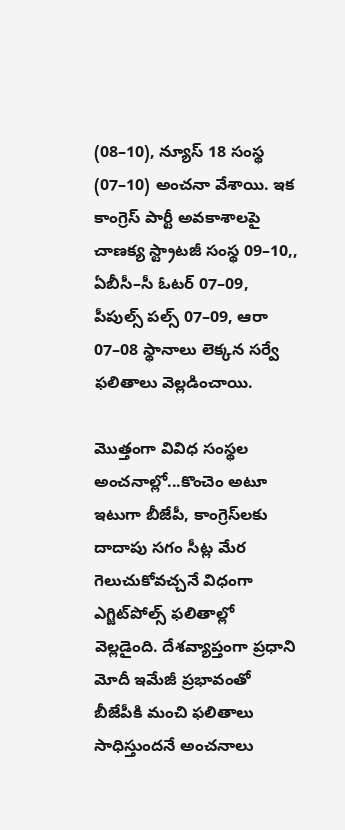(08–10), న్యూస్‌ 18 సంస్థ (07–10) అంచనా వేశాయి. ఇక కాంగ్రెస్‌ పార్టీ అవకాశాలపై చాణక్య స్ట్రాటజీ సంస్థ 09–10,, ఏబీసీ–సీ ఓటర్‌ 07–09, పీపుల్స్‌ పల్స్‌ 07–09, ఆరా 07–08 స్థానాలు లెక్కన సర్వే ఫలితాలు వెల్లడించాయి.

మొత్తంగా వివిధ సంస్థల అంచనాల్లో...కొంచెం అటూ ఇటుగా బీజేపీ, కాంగ్రెస్‌లకు దాదాపు సగం సీట్ల మేర గెలుచుకోవచ్చనే విధంగా ఎగ్జిట్‌పోల్స్‌ ఫలితాల్లో వెల్లడైంది. దేశవ్యాప్తంగా ప్రధాని మోదీ ఇమేజీ ప్రభావంతో బీజేపీకి మంచి ఫలితాలు సాధిస్తుందనే అంచనాలు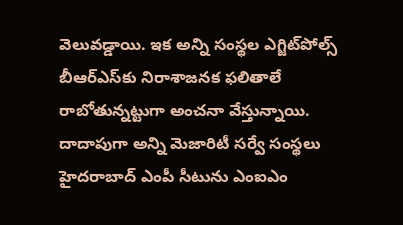వెలువడ్డాయి. ఇక అన్ని సంస్థల ఎగ్జిట్‌పోల్స్‌ బీఆర్‌ఎస్‌కు నిరాశాజనక ఫలితాలే రాబోతున్నట్టుగా అంచనా వేస్తున్నాయి. దాదాపుగా అన్ని మెజారిటీ సర్వే సంస్థలు హైదరాబాద్‌ ఎంపీ సీటును ఎంఐఎం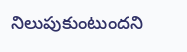నిలుపుకుంటుందని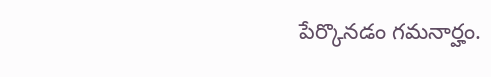పేర్కొనడం గమనార్హం.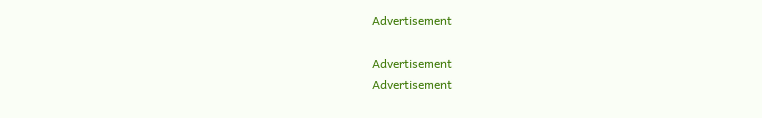Advertisement

Advertisement
Advertisement